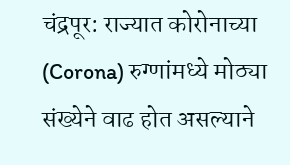चंद्रपूर: राज्यात कोरोनाच्या (Corona) रुग्णांमध्ये मोठ्या संख्येने वाढ होत असल्याने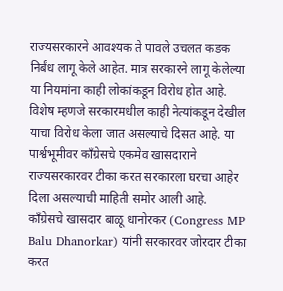राज्यसरकारने आवश्यक ते पावले उचलत कडक निर्बंध लागू केले आहेत. मात्र सरकारने लागू केलेल्या या नियमांना काही लोकांकडून विरोध होत आहे. विशेष म्हणजे सरकारमधील काही नेत्यांकडून देखील याचा विरोध केला जात असल्याचे दिसत आहे. या पार्श्वभूमीवर कॉंग्रेसचे एकमेव खासदाराने राज्यसरकारवर टीका करत सरकारला घरचा आहेर दिला असल्याची माहिती समोर आली आहे.
कॉंग्रेसचे खासदार बाळू धानोरकर (Congress MP Balu Dhanorkar) यांनी सरकारवर जोरदार टीका करत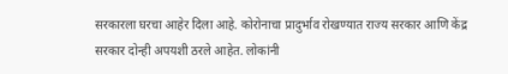सरकारला घरचा आहेर दिला आहे. कोरोनाचा प्रादुर्भाव रोखण्यात राज्य सरकार आणि केंद्र सरकार दोन्ही अपयशी ठरले आहेत. लोकांनी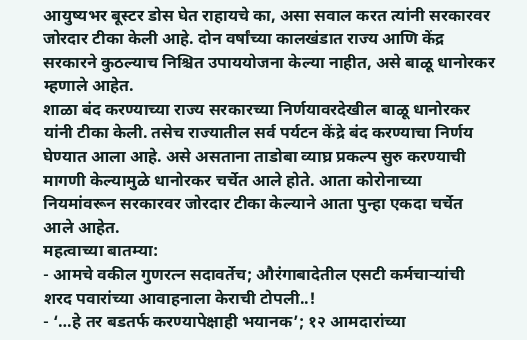आयुष्यभर बूस्टर डोस घेत राहायचे का, असा सवाल करत त्यांनी सरकारवर जोरदार टीका केली आहे. दोन वर्षांच्या कालखंडात राज्य आणि केंद्र सरकारने कुठल्याच निश्चित उपाययोजना केल्या नाहीत, असे बाळू धानोरकर म्हणाले आहेत.
शाळा बंद करण्याच्या राज्य सरकारच्या निर्णयावरदेखील बाळू धानोरकर यांनी टीका केली. तसेच राज्यातील सर्व पर्यटन केंद्रे बंद करण्याचा निर्णय घेण्यात आला आहे. असे असताना ताडोबा व्याघ्र प्रकल्प सुरु करण्याची मागणी केल्यामुळे धानोरकर चर्चेत आले होते. आता कोरोनाच्या नियमांवरून सरकारवर जोरदार टीका केल्याने आता पुन्हा एकदा चर्चेत आले आहेत.
महत्वाच्या बातम्या:
- आमचे वकील गुणरत्न सदावर्तेच; औरंगाबादेतील एसटी कर्मचाऱ्यांची शरद पवारांच्या आवाहनाला केराची टोपली..!
- ‘…हे तर बडतर्फ करण्यापेक्षाही भयानक’; १२ आमदारांच्या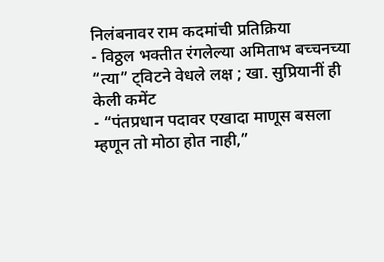निलंबनावर राम कदमांची प्रतिक्रिया
- विठ्ठल भक्तीत रंगलेल्या अमिताभ बच्चनच्या “त्या” ट्विटने वेधले लक्ष ; खा. सुप्रियानीं ही केली कमेंट
- “पंतप्रधान पदावर एखादा माणूस बसला म्हणून तो मोठा होत नाही,”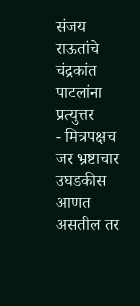संजय राऊतांचे चंद्रकांत पाटलांना प्रत्युत्तर
- मित्रपक्षच जर भ्रष्टाचार उघडकीस आणत असतील तर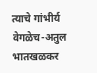त्याचे गांभीर्य वेगळेच-अतुल भातखळकर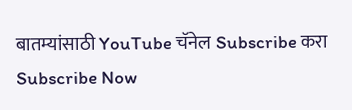बातम्यांसाठी YouTube चॅनेल Subscribe करा
Subscribe Now